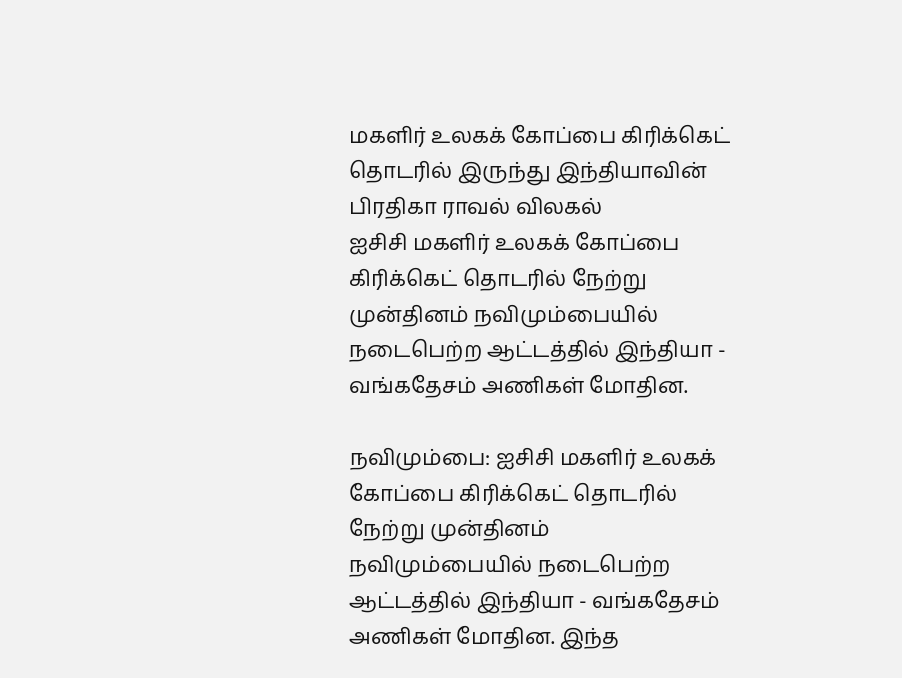மகளிர் உலகக் கோப்பை கிரிக்கெட் தொடரில் இருந்து இந்தியாவின் பிரதிகா ராவல் விலகல்
ஐசிசி மகளிர் உலகக் கோப்பை கிரிக்கெட் தொடரில் நேற்று முன்தினம் நவிமும்பையில் நடைபெற்ற ஆட்டத்தில் இந்தியா - வங்கதேசம் அணிகள் மோதின.

நவிமும்பை: ஐசிசி மகளிர் உலகக் கோப்பை கிரிக்கெட் தொடரில் நேற்று முன்தினம் நவிமும்பையில் நடைபெற்ற ஆட்டத்தில் இந்தியா - வங்கதேசம் அணிகள் மோதின. இந்த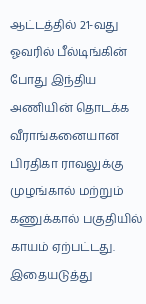ஆட்டத்தில் 21-வது ஓவரில் பீல்டிங்கின் போது இந்திய அணியின் தொடக்க வீராங்கனையான பிரதிகா ராவலுக்கு முழங்கால் மற்றும் கணுக்கால் பகுதியில் காயம் ஏற்பட்டது.
இதையடுத்து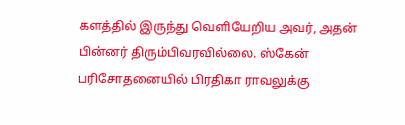களத்தில் இருந்து வெளியேறிய அவர், அதன் பின்னர் திரும்பிவரவில்லை. ஸ்கேன் பரிசோதனையில் பிரதிகா ராவலுக்கு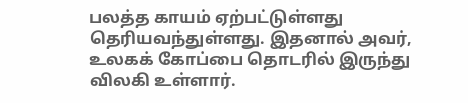பலத்த காயம் ஏற்பட்டுள்ளது தெரியவந்துள்ளது. இதனால் அவர், உலகக் கோப்பை தொடரில் இருந்து விலகி உள்ளார்.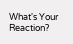What's Your Reaction?